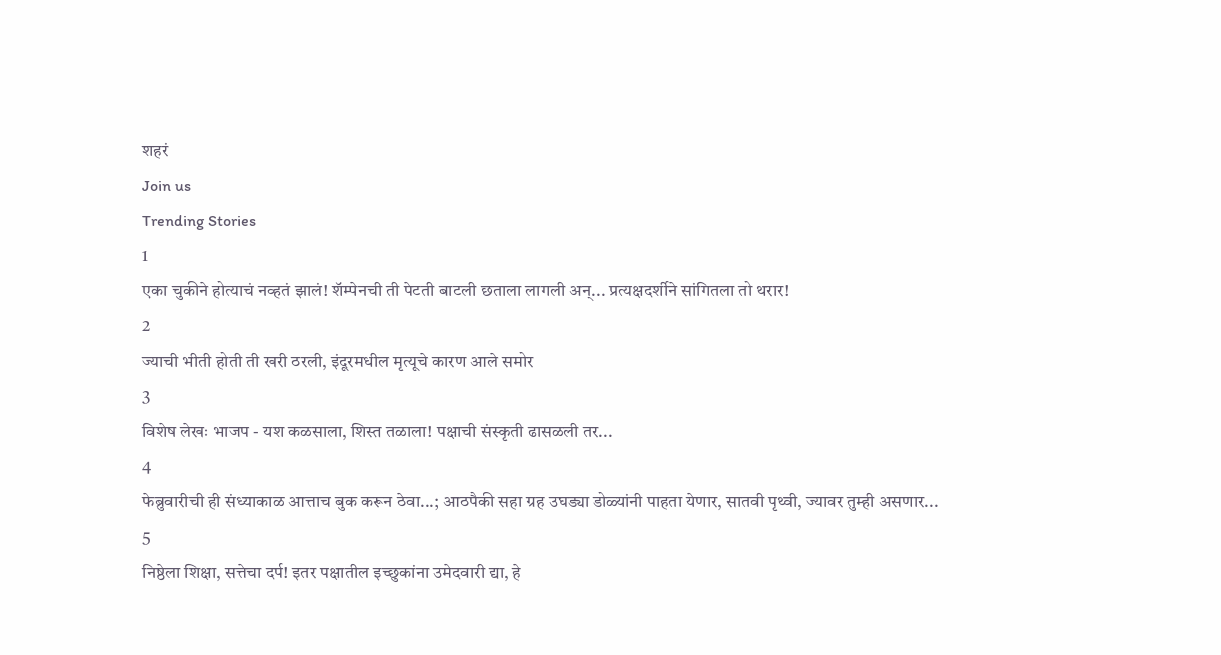शहरं
Join us
Trending Stories
1
एका चुकीने होत्याचं नव्हतं झालं! शॅम्पेनची ती पेटती बाटली छताला लागली अन्... प्रत्यक्षदर्शीने सांगितला तो थरार!
2
ज्याची भीती होती ती खरी ठरली, इंदूरमधील मृत्यूचे कारण आले समोर
3
विशेष लेखः भाजप - यश कळसाला, शिस्त तळाला! पक्षाची संस्कृती ढासळली तर...
4
फेब्रुवारीची ही संध्याकाळ आत्ताच बुक करून ठेवा...; आठपैकी सहा ग्रह उघड्या डोळ्यांनी पाहता येणार, सातवी पृथ्वी, ज्यावर तुम्ही असणार...
5
निष्ठेला शिक्षा, सत्तेचा दर्प! इतर पक्षातील इच्छुकांना उमेदवारी द्या, हे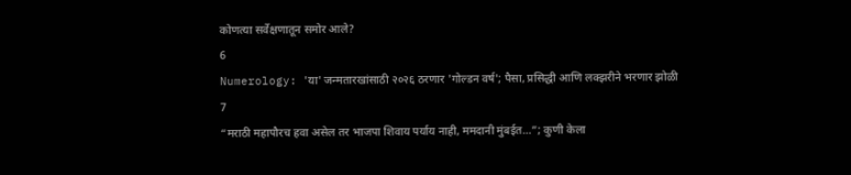कोणत्या सर्वेक्षणातून समोर आले?
6
Numerology: 'या' जन्मतारखांसाठी २०२६ ठरणार 'गोल्डन वर्ष'; पैसा, प्रसिद्धी आणि लक्झरीने भरणार झोळी
7
“मराठी महापौरच हवा असेल तर भाजपा शिवाय पर्याय नाही, ममदानी मुंबईत...”; कुणी केला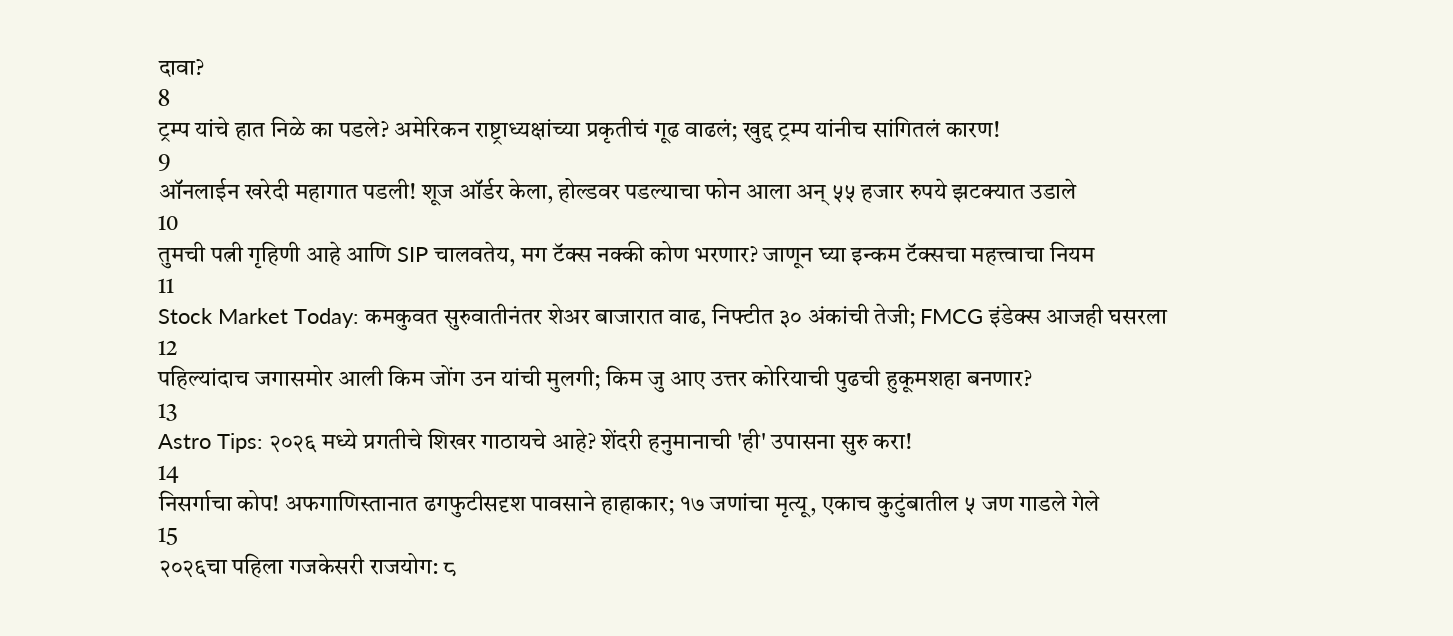दावा?
8
ट्रम्प यांचे हात निळे का पडले? अमेरिकन राष्ट्राध्यक्षांच्या प्रकृतीचं गूढ वाढलं; खुद्द ट्रम्प यांनीच सांगितलं कारण!
9
ऑनलाईन खरेदी महागात पडली! शूज ऑर्डर केला, होल्डवर पडल्याचा फोन आला अन् ५५ हजार रुपये झटक्यात उडाले
10
तुमची पत्नी गृहिणी आहे आणि SIP चालवतेय, मग टॅक्स नक्की कोण भरणार? जाणून घ्या इन्कम टॅक्सचा महत्त्वाचा नियम
11
Stock Market Today: कमकुवत सुरुवातीनंतर शेअर बाजारात वाढ, निफ्टीत ३० अंकांची तेजी; FMCG इंडेक्स आजही घसरला
12
पहिल्यांदाच जगासमोर आली किम जोंग उन यांची मुलगी; किम जु आए उत्तर कोरियाची पुढची हुकूमशहा बनणार?
13
Astro Tips: २०२६ मध्ये प्रगतीचे शिखर गाठायचे आहे? शेंदरी हनुमानाची 'ही' उपासना सुरु करा!
14
निसर्गाचा कोप! अफगाणिस्तानात ढगफुटीसदृश पावसाने हाहाकार; १७ जणांचा मृत्यू, एकाच कुटुंबातील ५ जण गाडले गेले
15
२०२६चा पहिला गजकेसरी राजयोग: ८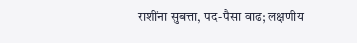राशींना सुबत्ता, पद-पैसा वाढ; लक्षणीय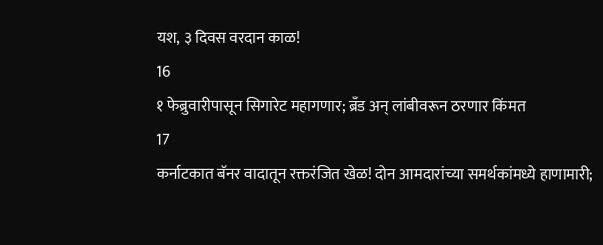यश, ३ दिवस वरदान काळ!
16
१ फेब्रुवारीपासून सिगारेट महागणार; ब्रँड अन् लांबीवरून ठरणार किंमत
17
कर्नाटकात बॅनर वादातून रक्तरंजित खेळ! दोन आमदारांच्या समर्थकांमध्ये हाणामारी;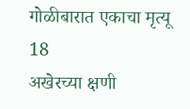गोळीबारात एकाचा मृत्यू
18
अखेरच्या क्षणी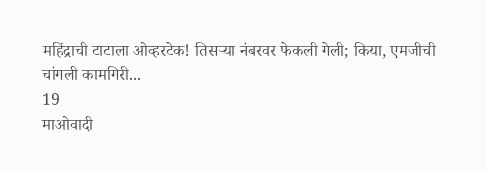महिंद्राची टाटाला ओव्हरटेक! तिसऱ्या नंबरवर फेकली गेली; किया, एमजीची चांगली कामगिरी...
19
माओवादी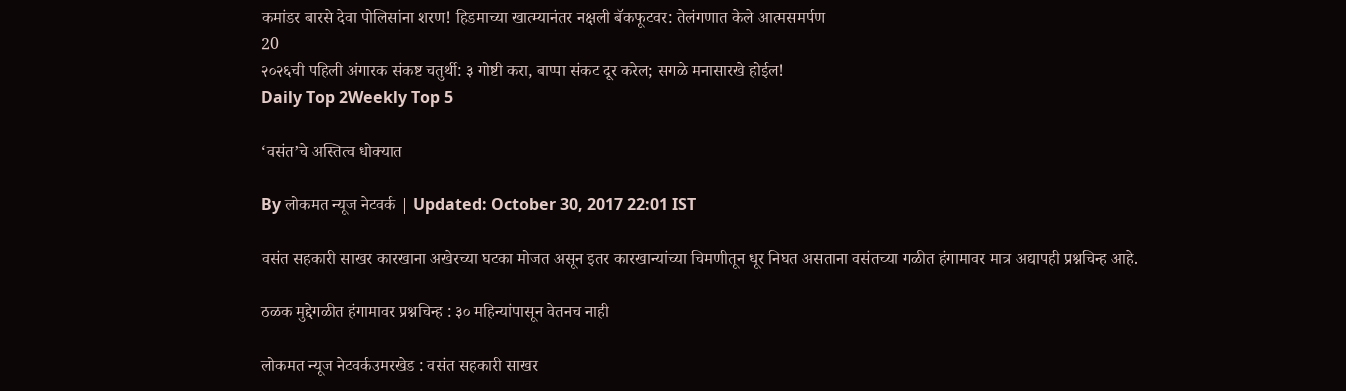कमांडर बारसे देवा पोलिसांना शरण! हिडमाच्या खात्म्यानंतर नक्षली बॅकफूटवर: तेलंगणात केले आत्मसमर्पण
20
२०२६ची पहिली अंगारक संकष्ट चतुर्थी: ३ गोष्टी करा, बाप्पा संकट दूर करेल; सगळे मनासारखे होईल!
Daily Top 2Weekly Top 5

‘वसंत’चे अस्तित्व धोक्यात

By लोकमत न्यूज नेटवर्क | Updated: October 30, 2017 22:01 IST

वसंत सहकारी साखर कारखाना अखेरच्या घटका मोजत असून इतर कारखान्यांच्या चिमणीतून धूर निघत असताना वसंतच्या गळीत हंगामावर मात्र अद्यापही प्रश्नचिन्ह आहे.

ठळक मुद्देगळीत हंगामावर प्रश्नचिन्ह : ३० महिन्यांपासून वेतनच नाही

लोकमत न्यूज नेटवर्कउमरखेड : वसंत सहकारी साखर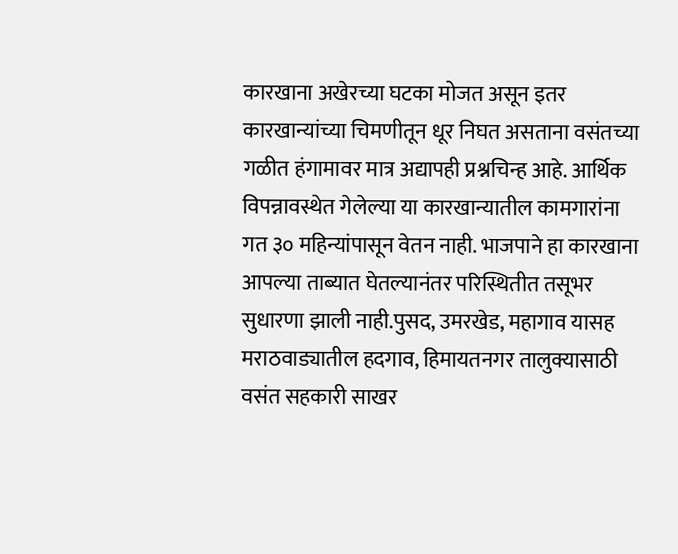कारखाना अखेरच्या घटका मोजत असून इतर कारखान्यांच्या चिमणीतून धूर निघत असताना वसंतच्या गळीत हंगामावर मात्र अद्यापही प्रश्नचिन्ह आहे. आर्थिक विपन्नावस्थेत गेलेल्या या कारखान्यातील कामगारांना गत ३० महिन्यांपासून वेतन नाही. भाजपाने हा कारखाना आपल्या ताब्यात घेतल्यानंतर परिस्थितीत तसूभर सुधारणा झाली नाही.पुसद, उमरखेड, महागाव यासह मराठवाड्यातील हदगाव, हिमायतनगर तालुक्यासाठी वसंत सहकारी साखर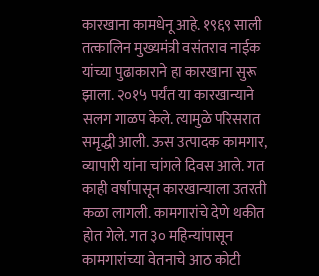कारखाना कामधेनू आहे. १९६९ साली तत्कालिन मुख्यमंत्री वसंतराव नाईक यांच्या पुढाकाराने हा कारखाना सुरू झाला. २०१५ पर्यंत या कारखान्याने सलग गाळप केले. त्यामुळे परिसरात समृद्धी आली. ऊस उत्पादक कामगार, व्यापारी यांना चांगले दिवस आले. गत काही वर्षापासून कारखान्याला उतरती कळा लागली. कामगारांचे देणे थकीत होत गेले. गत ३० महिन्यांपासून कामगारांच्या वेतनाचे आठ कोटी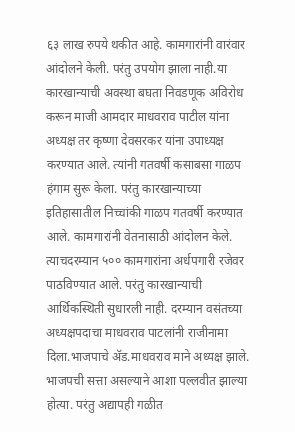६३ लाख रुपये थकीत आहे. कामगारांनी वारंवार आंदोलने केली. परंतु उपयोग झाला नाही.या कारखान्याची अवस्था बघता निवडणूक अविरोध करून माजी आमदार माधवराव पाटील यांना अध्यक्ष तर कृष्णा देवसरकर यांना उपाध्यक्ष करण्यात आले. त्यांनी गतवर्षी कसाबसा गाळप हंगाम सुरू केला. परंतु कारखान्याच्या इतिहासातील निच्चांकी गाळप गतवर्षी करण्यात आले. कामगारांनी वेतनासाठी आंदोलन केले. त्याचदरम्यान ५०० कामगारांना अर्धपगारी रजेवर पाठविण्यात आले. परंतु कारखान्याची आर्थिकस्थिती सुधारली नाही. दरम्यान वसंतच्या अध्यक्षपदाचा माधवराव पाटलांनी राजीनामा दिला.भाजपाचे अ‍ॅड.माधवराव माने अध्यक्ष झाले. भाजपची सत्ता असल्याने आशा पल्लवीत झाल्या होत्या. परंतु अद्यापही गळीत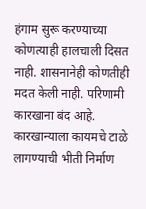हंगाम सुरू करण्याच्या कोणत्याही हालचाली दिसत नाही. शासनानेही कोणतीही मदत केली नाही. परिणामी कारखाना बंद आहे. कारखान्याला कायमचे टाळे लागण्याची भीती निर्माण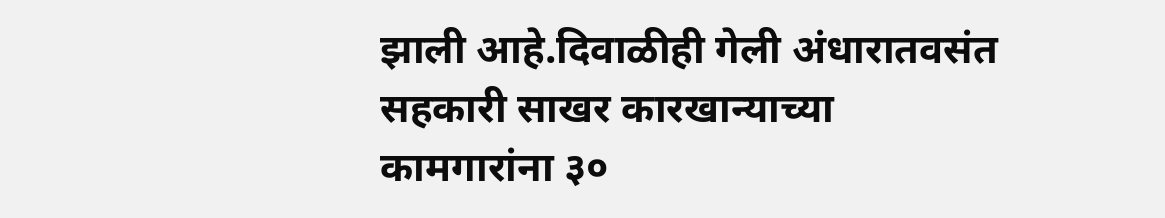झाली आहे.दिवाळीही गेली अंधारातवसंत सहकारी साखर कारखान्याच्या कामगारांना ३०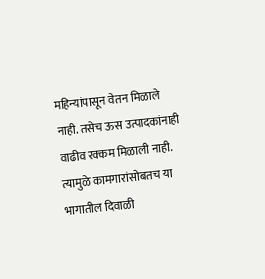महिन्यांपासून वेतन मिळाले नाही. तसेच ऊस उत्पादकांनाही वाढीव रक्कम मिळाली नाही. त्यामुळे कामगारांसोबतच या भागातील दिवाळी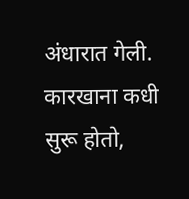अंधारात गेली. कारखाना कधी सुरू होतो,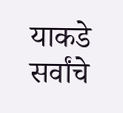याकडे सर्वांचे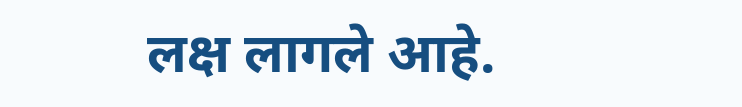लक्ष लागले आहे.